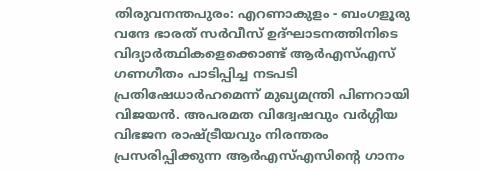തിരുവനന്തപുരം: എറണാകുളം - ബംഗളൂരു വന്ദേ ഭാരത് സർവീസ് ഉദ്ഘാടനത്തിനിടെ വിദ്യാർത്ഥികളെക്കൊണ്ട് ആർഎസ്എസ് ഗണഗീതം പാടിപ്പിച്ച നടപടി പ്രതിഷേധാർഹമെന്ന് മുഖ്യമന്ത്രി പിണറായി വിജയൻ. അപരമത വിദ്വേഷവും വർഗ്ഗീയ വിഭജന രാഷ്ട്രീയവും നിരന്തരം പ്രസരിപ്പിക്കുന്ന ആർഎസ്എസിന്റെ ഗാനം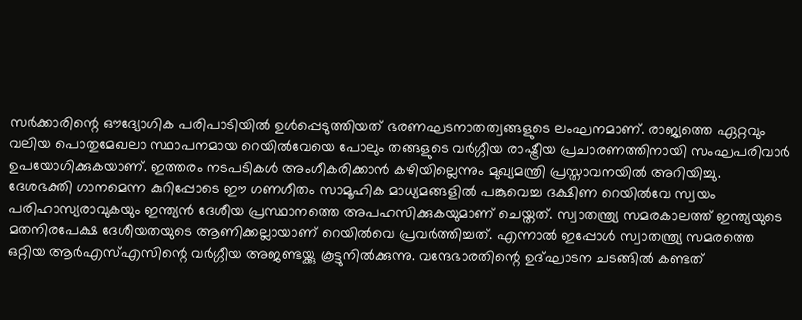സർക്കാരിന്റെ ഔദ്യോഗിക പരിപാടിയിൽ ഉൾപ്പെടുത്തിയത് ഭരണഘടനാതത്വങ്ങളുടെ ലംഘനമാണ്. രാജ്യത്തെ ഏറ്റവും വലിയ പൊതുമേഖലാ സ്ഥാപനമായ റെയിൽവേയെ പോലും തങ്ങളുടെ വർഗ്ഗീയ രാഷ്ട്രീയ പ്രചാരണത്തിനായി സംഘപരിവാർ ഉപയോഗിക്കുകയാണ്. ഇത്തരം നടപടികൾ അംഗീകരിക്കാൻ കഴിയില്ലെന്നും മുഖ്യമന്ത്രി പ്രസ്താവനയിൽ അറിയിച്ചു.
ദേശഭക്തി ഗാനമെന്ന കുറിപ്പോടെ ഈ ഗണഗീതം സാമൂഹിക മാധ്യമങ്ങളിൽ പങ്കുവെച്ച ദക്ഷിണ റെയിൽവേ സ്വയം പരിഹാസ്യരാവുകയും ഇന്ത്യൻ ദേശീയ പ്രസ്ഥാനത്തെ അപഹസിക്കുകയുമാണ് ചെയ്തത്. സ്വാതന്ത്ര്യ സമരകാലത്ത് ഇന്ത്യയുടെ മതനിരപേക്ഷ ദേശീയതയുടെ ആണിക്കല്ലായാണ് റെയിൽവെ പ്രവർത്തിച്ചത്. എന്നാൽ ഇപ്പോൾ സ്വാതന്ത്ര്യ സമരത്തെ ഒറ്റിയ ആർഎസ്എസിന്റെ വർഗ്ഗീയ അജണ്ടയ്ക്കു കൂട്ടുനിൽക്കുന്നു. വന്ദേഭാരതിന്റെ ഉദ്ഘാടന ചടങ്ങിൽ കണ്ടത്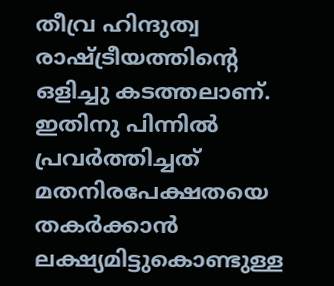തീവ്ര ഹിന്ദുത്വ രാഷ്ട്രീയത്തിന്റെ ഒളിച്ചു കടത്തലാണ്. ഇതിനു പിന്നിൽ പ്രവർത്തിച്ചത് മതനിരപേക്ഷതയെ തകർക്കാൻ ലക്ഷ്യമിട്ടുകൊണ്ടുള്ള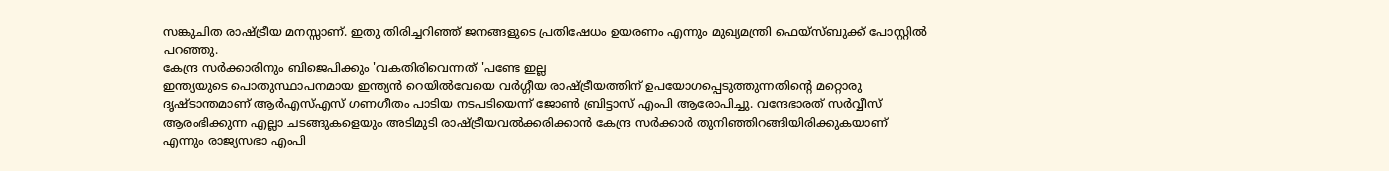സങ്കുചിത രാഷ്ട്രീയ മനസ്സാണ്. ഇതു തിരിച്ചറിഞ്ഞ് ജനങ്ങളുടെ പ്രതിഷേധം ഉയരണം എന്നും മുഖ്യമന്ത്രി ഫെയ്സ്ബുക്ക് പോസ്റ്റിൽ പറഞ്ഞു.
കേന്ദ്ര സർക്കാരിനും ബിജെപിക്കും 'വകതിരിവെന്നത് 'പണ്ടേ ഇല്ല
ഇന്ത്യയുടെ പൊതുസ്ഥാപനമായ ഇന്ത്യൻ റെയിൽവേയെ വർഗ്ഗീയ രാഷ്ട്രീയത്തിന് ഉപയോഗപ്പെടുത്തുന്നതിന്റെ മറ്റൊരു ദൃഷ്ടാന്തമാണ് ആർഎസ്എസ് ഗണഗീതം പാടിയ നടപടിയെന്ന് ജോൺ ബ്രിട്ടാസ് എംപി ആരോപിച്ചു. വന്ദേഭാരത് സർവ്വീസ് ആരംഭിക്കുന്ന എല്ലാ ചടങ്ങുകളെയും അടിമുടി രാഷ്ട്രീയവൽക്കരിക്കാൻ കേന്ദ്ര സർക്കാർ തുനിഞ്ഞിറങ്ങിയിരിക്കുകയാണ് എന്നും രാജ്യസഭാ എംപി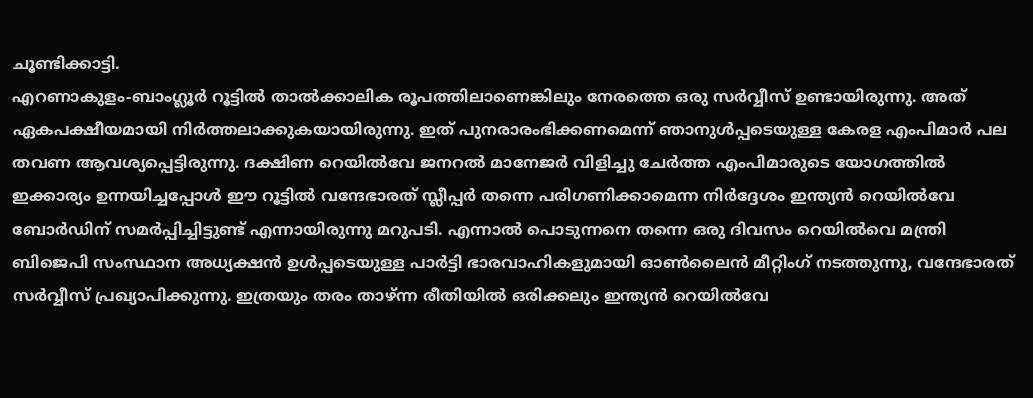ചൂണ്ടിക്കാട്ടി.
എറണാകുളം-ബാംഗ്ലൂർ റൂട്ടിൽ താൽക്കാലിക രൂപത്തിലാണെങ്കിലും നേരത്തെ ഒരു സർവ്വീസ് ഉണ്ടായിരുന്നു. അത് ഏകപക്ഷീയമായി നിർത്തലാക്കുകയായിരുന്നു. ഇത് പുനരാരംഭിക്കണമെന്ന് ഞാനുൾപ്പടെയുള്ള കേരള എംപിമാർ പല തവണ ആവശ്യപ്പെട്ടിരുന്നു. ദക്ഷിണ റെയിൽവേ ജനറൽ മാനേജർ വിളിച്ചു ചേർത്ത എംപിമാരുടെ യോഗത്തിൽ ഇക്കാര്യം ഉന്നയിച്ചപ്പോൾ ഈ റൂട്ടിൽ വന്ദേഭാരത് സ്ലീപ്പർ തന്നെ പരിഗണിക്കാമെന്ന നിർദ്ദേശം ഇന്ത്യൻ റെയിൽവേ ബോർഡിന് സമർപ്പിച്ചിട്ടുണ്ട് എന്നായിരുന്നു മറുപടി. എന്നാൽ പൊടുന്നനെ തന്നെ ഒരു ദിവസം റെയിൽവെ മന്ത്രി ബിജെപി സംസ്ഥാന അധ്യക്ഷൻ ഉൾപ്പടെയുള്ള പാർട്ടി ഭാരവാഹികളുമായി ഓൺലൈൻ മീറ്റിംഗ് നടത്തുന്നു, വന്ദേഭാരത് സർവ്വീസ് പ്രഖ്യാപിക്കുന്നു. ഇത്രയും തരം താഴ്ന്ന രീതിയിൽ ഒരിക്കലും ഇന്ത്യൻ റെയിൽവേ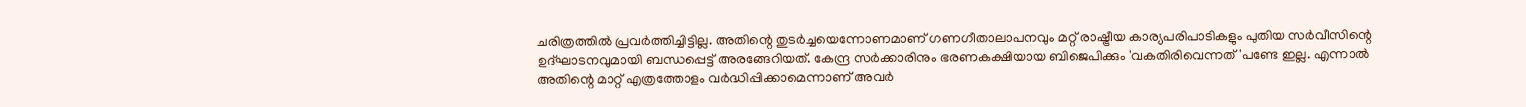ചരിത്രത്തിൽ പ്രവർത്തിച്ചിട്ടില്ല. അതിന്റെ തുടർച്ചയെന്നോണമാണ് ഗണഗീതാലാപനവും മറ്റ് രാഷ്ട്രീയ കാര്യപരിപാടികളും പുതിയ സർവീസിന്റെ ഉദ്ഘാടനവുമായി ബന്ധപ്പെട്ട് അരങ്ങേറിയത്. കേന്ദ്ര സർക്കാരിനും ഭരണകക്ഷിയായ ബിജെപിക്കും 'വകതിരിവെന്നത് 'പണ്ടേ ഇല്ല. എന്നാൽ അതിന്റെ മാറ്റ് എത്രത്തോളം വർദ്ധിപ്പിക്കാമെന്നാണ് അവർ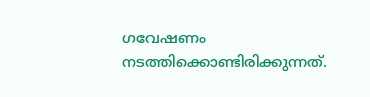ഗവേഷണം നടത്തിക്കൊണ്ടിരിക്കുന്നത്.